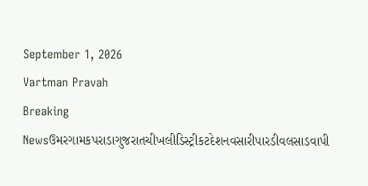September 1, 2026
Vartman Pravah
Breaking Newsઉમરગામકપરાડાગુજરાતચીખલીડિસ્ટ્રીકટદેશનવસારીપારડીવલસાડવાપી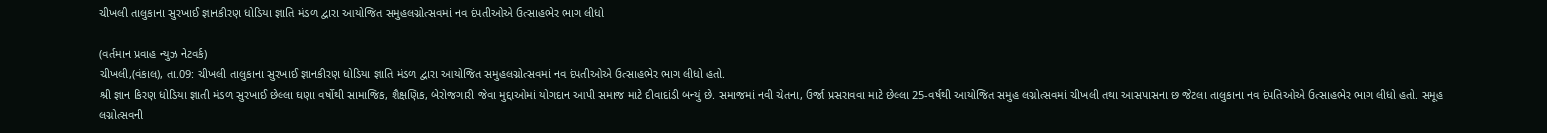ચીખલી તાલુકાના સુરખાઈ જ્ઞાનકીરણ ધોડિયા જ્ઞાતિ મંડળ દ્વારા આયોજિત સમુહલગ્નોત્‍સવમાં નવ દંપતીઓએ ઉત્‍સાહભેર ભાગ લીધો

(વર્તમાન પ્રવાહ ન્‍યુઝ નેટવર્ક)
ચીખલી,(વંકાલ), તા.09: ચીખલી તાલુકાના સુરખાઈ જ્ઞાનકીરણ ધોડિયા જ્ઞાતિ મંડળ દ્વારા આયોજિત સમુહલગ્નોત્‍સવમાં નવ દંપતીઓએ ઉત્‍સાહભેર ભાગ લીધો હતો.
શ્રી જ્ઞાન કિરણ ધોડિયા જ્ઞાતી મંડળ સુરખાઈ છેલ્લા ઘણા વર્ષોથી સામાજિક, શૈક્ષણિક, બેરોજગારી જેવા મુદ્દાઓમાં યોગદાન આપી સમાજ માટે દીવાદાંડી બન્‍યું છે. સમાજમાં નવી ચેતના, ઉર્જા પ્રસરાવવા માટે છેલ્લા 25-વર્ષથી આયોજિત સમુહ લગ્નોત્‍સવમાં ચીખલી તથા આસપાસના છ જેટલા તાલુકાના નવ દંપતિઓએ ઉત્‍સાહભેર ભાગ લીધો હતો. સમૂહ લગ્નોત્‍સવની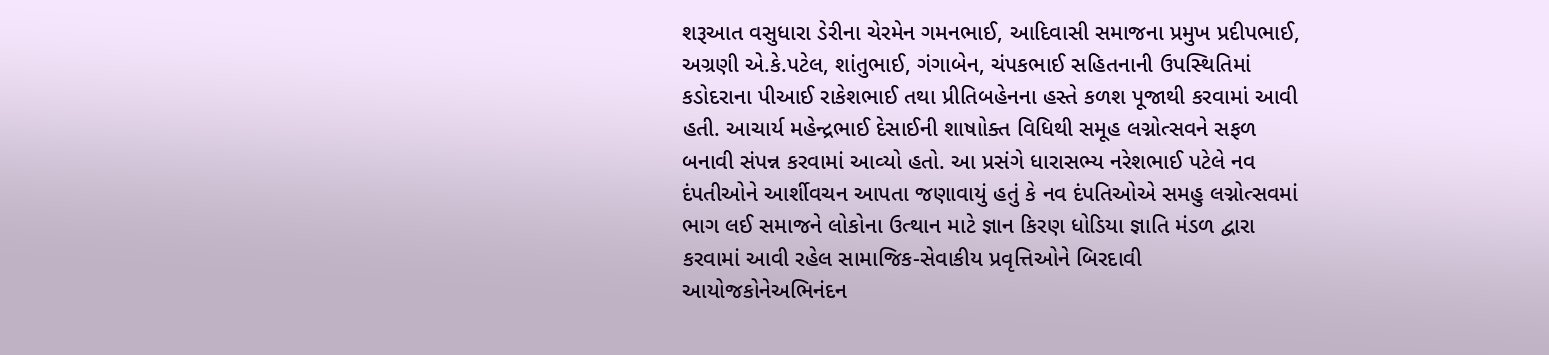શરૂઆત વસુધારા ડેરીના ચેરમેન ગમનભાઈ, આદિવાસી સમાજના પ્રમુખ પ્રદીપભાઈ, અગ્રણી એ.કે.પટેલ, શાંતુભાઈ, ગંગાબેન, ચંપકભાઈ સહિતનાની ઉપસ્‍થિતિમાં કડોદરાના પીઆઈ રાકેશભાઈ તથા પ્રીતિબહેનના હસ્‍તે કળશ પૂજાથી કરવામાં આવી હતી. આચાર્ય મહેન્‍દ્રભાઈ દેસાઈની શાષાોક્‍ત વિધિથી સમૂહ લગ્નોત્‍સવને સફળ બનાવી સંપન્ન કરવામાં આવ્‍યો હતો. આ પ્રસંગે ધારાસભ્‍ય નરેશભાઈ પટેલે નવ દંપતીઓને આર્શીવચન આપતા જણાવાયું હતું કે નવ દંપતિઓએ સમહુ લગ્નોત્‍સવમાં ભાગ લઈ સમાજને લોકોના ઉત્‍થાન માટે જ્ઞાન કિરણ ધોડિયા જ્ઞાતિ મંડળ દ્વારા કરવામાં આવી રહેલ સામાજિક-સેવાકીય પ્રવૃત્તિઓને બિરદાવી આયોજકોનેઅભિનંદન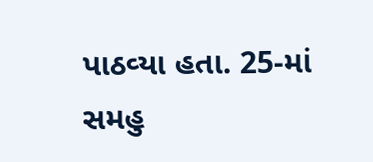પાઠવ્‍યા હતા. 25-માં સમહુ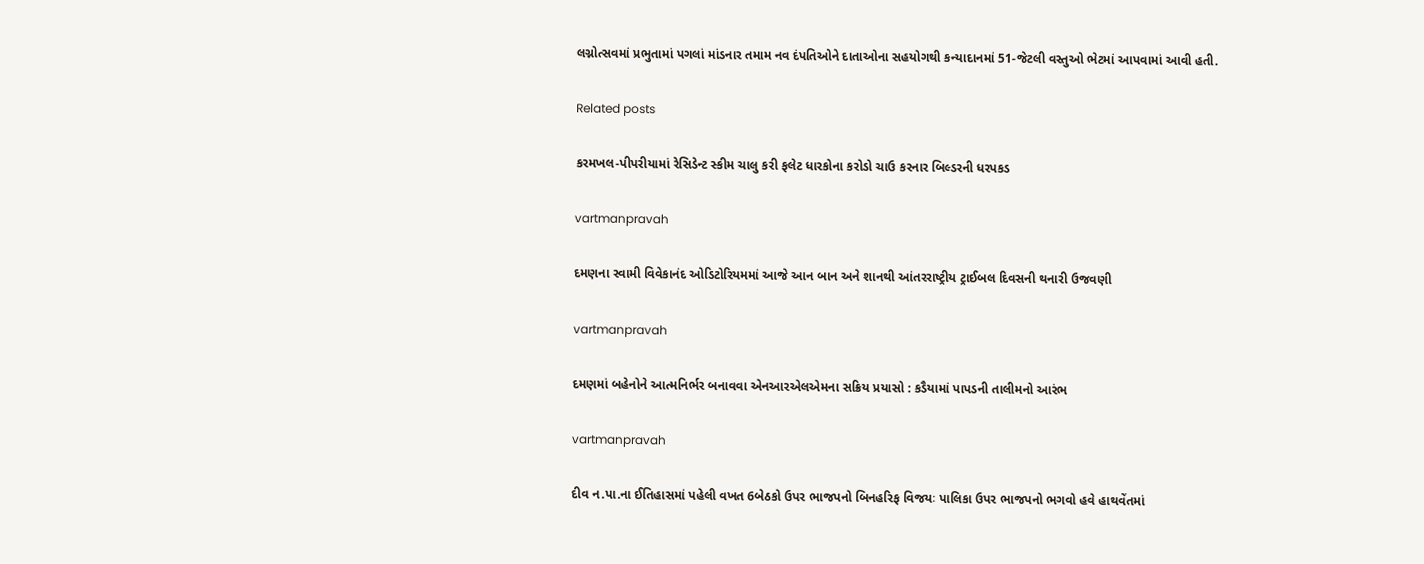લગ્નોત્‍સવમાં પ્રભુતામાં પગલાં માંડનાર તમામ નવ દંપતિઓને દાતાઓના સહયોગથી કન્‍યાદાનમાં 51-જેટલી વસ્‍તુઓ ભેટમાં આપવામાં આવી હતી.

Related posts

કરમખલ-પીપરીયામાં રેસિડેન્‍ટ સ્‍કીમ ચાલુ કરી ફલેટ ધારકોના કરોડો ચાઉ કરનાર બિલ્‍ડરની ધરપકડ

vartmanpravah

દમણના સ્‍વામી વિવેકાનંદ ઓડિટોરિયમમાં આજે આન બાન અને શાનથી આંતરરાષ્‍ટ્રીય ટ્રાઈબલ દિવસની થનારી ઉજવણી

vartmanpravah

દમણમાં બહેનોને આત્‍મનિર્ભર બનાવવા એનઆરએલએમના સક્રિય પ્રયાસો : કડૈયામાં પાપડની તાલીમનો આરંભ

vartmanpravah

દીવ ન.પા.ના ઈતિહાસમાં પહેલી વખત 6બેઠકો ઉપર ભાજપનો બિનહરિફ વિજયઃ પાલિકા ઉપર ભાજપનો ભગવો હવે હાથવેંતમાં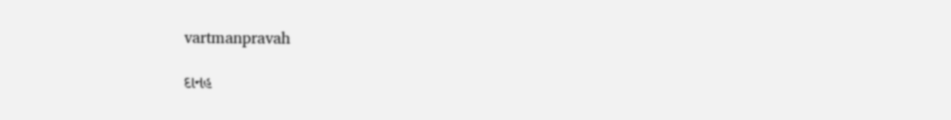vartmanpravah

દાનહ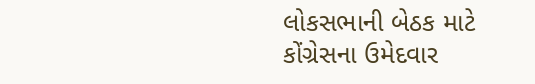લોકસભાની બેઠક માટે કોંગ્રેસના ઉમેદવાર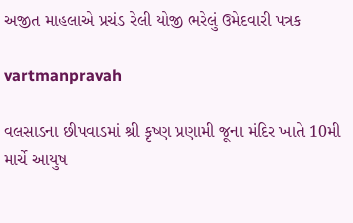અજીત માહલાએ પ્રચંડ રેલી યોજી ભરેલું ઉમેદવારી પત્રક

vartmanpravah

વલસાડના છીપવાડમાં શ્રી કૃષ્‍ણ પ્રણામી જૂના મંદિર ખાતે 10મી માર્ચે આયુષ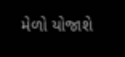મેળો યોજાશે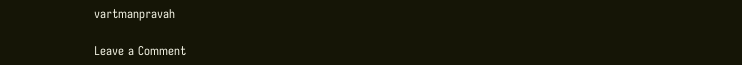vartmanpravah

Leave a Comment